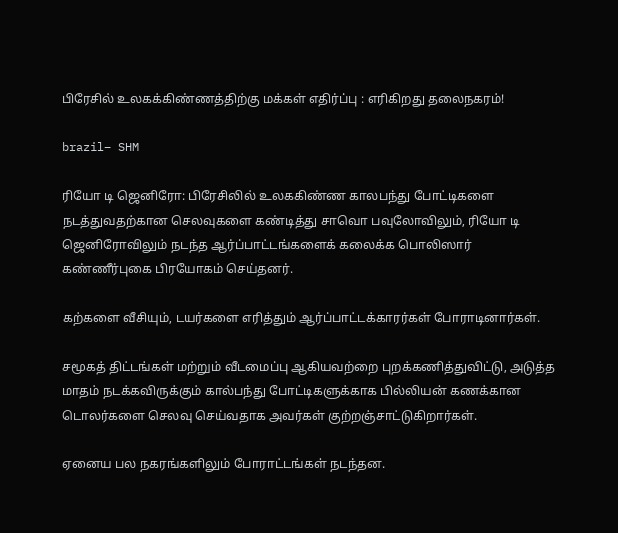பிரேசில் உலகக்கிண்ணத்திற்கு மக்கள் எதிர்ப்பு : எரிகிறது தலைநகரம்!

brazil– SHM

ரியோ டி ஜெனிரோ: பிரேசிலில் உலககிண்ண காலபந்து போட்டிகளை நடத்துவதற்கான செலவுகளை கண்டித்து சாவொ பவுலோவிலும், ரியோ டி ஜெனிரோவிலும் நடந்த ஆர்ப்பாட்டங்களைக் கலைக்க பொலிஸார் கண்ணீர்புகை பிரயோகம் செய்தனர்.

கற்களை வீசியும், டயர்களை எரித்தும் ஆர்ப்பாட்டக்காரர்கள் போராடினார்கள்.

சமூகத் திட்டங்கள் மற்றும் வீடமைப்பு ஆகியவற்றை புறக்கணித்துவிட்டு, அடுத்த மாதம் நடக்கவிருக்கும் கால்பந்து போட்டிகளுக்காக பில்லியன் கணக்கான டொலர்களை செலவு செய்வதாக அவர்கள் குற்றஞ்சாட்டுகிறார்கள்.

ஏனைய பல நகரங்களிலும் போராட்டங்கள் நடந்தன.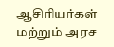ஆசிரியர்கள் மற்றும் அரச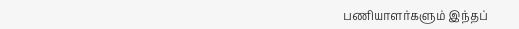பணியாளர்களும் இந்தப்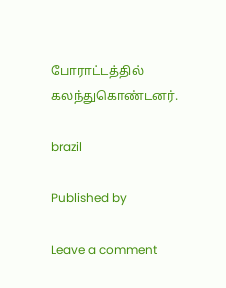போராட்டத்தில் கலந்துகொண்டனர்.

brazil

Published by

Leave a comment